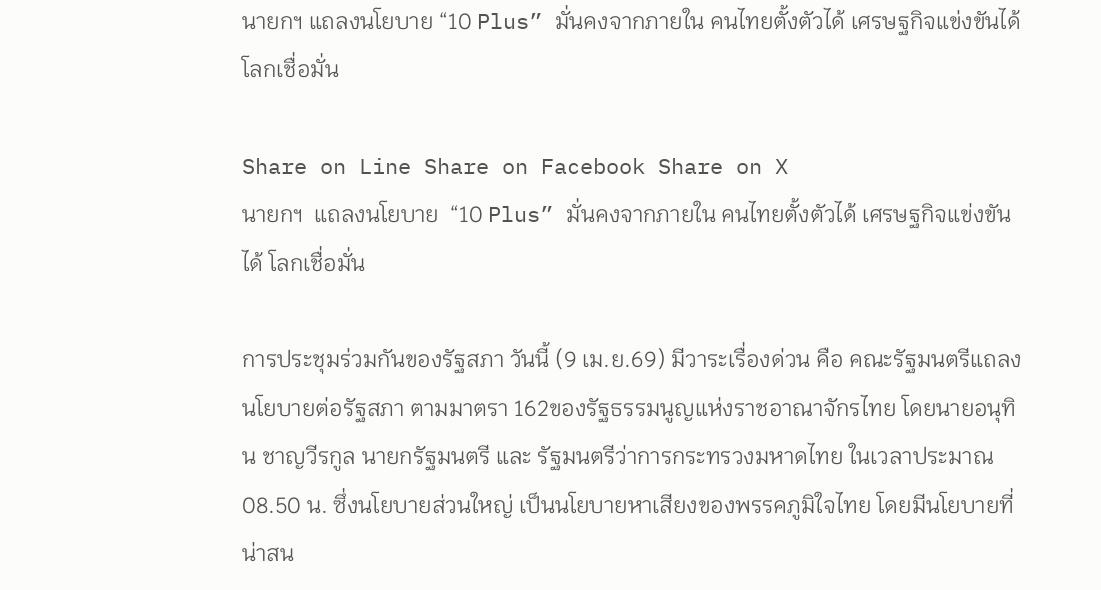นายกฯ แถลงนโยบาย “10 Plus” มั่นคงจากภายใน คนไทยตั้งตัวได้ เศรษฐกิจแข่งขันได้ โลกเชื่อมั่น

Share on Line Share on Facebook Share on X
นายกฯ  แถลงนโยบาย  “10 Plus” มั่นคงจากภายใน คนไทยตั้งตัวได้ เศรษฐกิจแข่งขันได้ โลกเชื่อมั่น

การประชุมร่วมกันของรัฐสภา วันนี้ (9 เม.ย.69) มีวาระเรื่องด่วน คือ คณะรัฐมนตรีแถลงนโยบายต่อรัฐสภา ตามมาตรา 162ของรัฐธรรมนูญแห่งราชอาณาจักรไทย โดยนายอนุทิน ชาญวีรกูล นายกรัฐมนตรี และ รัฐมนตรีว่าการกระทรวงมหาดไทย ในเวลาประมาณ 08.50 น. ซึ่งนโยบายส่วนใหญ่ เป็นนโยบายหาเสียงของพรรคภูมิใจไทย โดยมีนโยบายที่น่าสน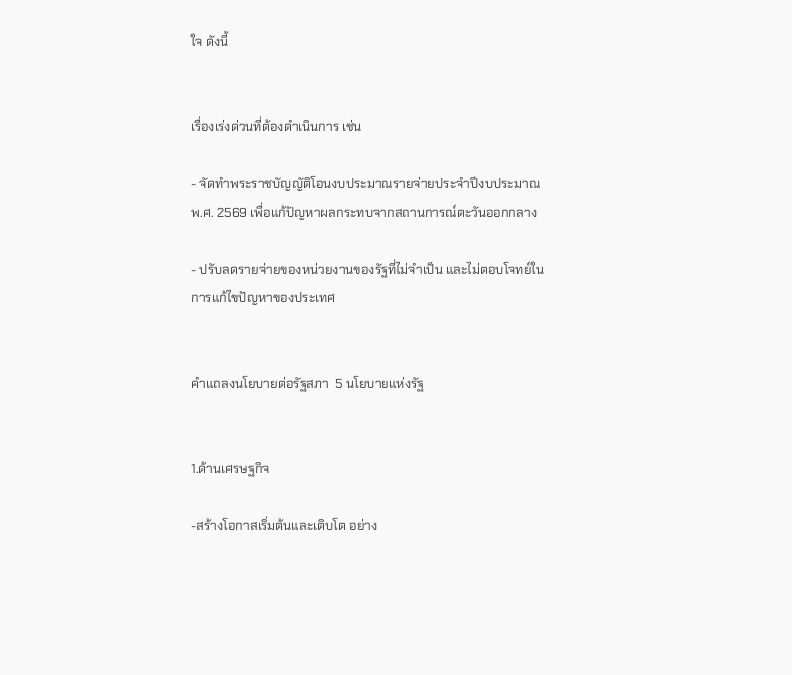ใจ ดังนี้


เรื่องเร่งด่วนที่ต้องดำเนินการ เช่น

- จัดทำพระราชบัญญัติโอนงบประมาณรายจ่ายประจำปีงบประมาณ พ.ศ. 2569 เพื่อแก้ปัญหาผลกระทบจากสถานการณ์ตะวันออกกลาง

- ปรับลดรายจ่ายของหน่วยงานของรัฐที่ไม่จำเป็น และไม่ตอบโจทย์ในการแก้ไขปัญหาของประเทศ


คำแถลงนโยบายต่อรัฐสภา  5 นโยบายแห่งรัฐ


1.ด้านเศรษฐกิจ

-สร้างโอกาสเริ่มต้นและเติบโต อย่าง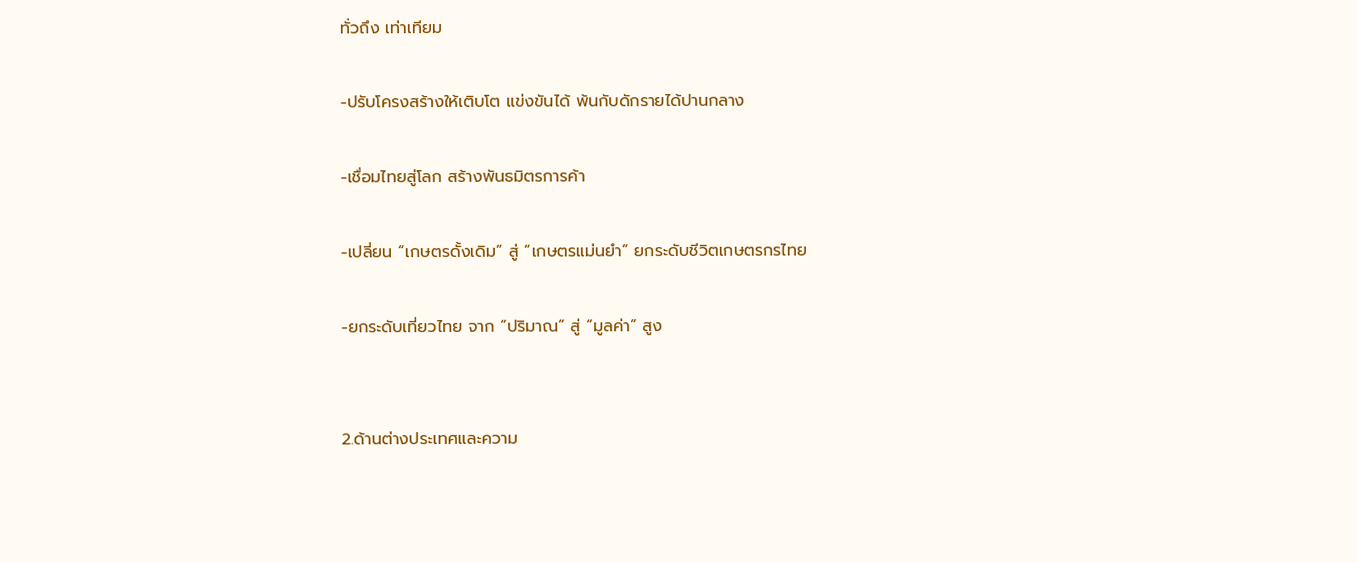ทั่วถึง เท่าเทียม

-ปรับโครงสร้างให้เติบโต แข่งขันได้ พ้นกับดักรายได้ปานกลาง

-เชื่อมไทยสู่โลก สร้างพันธมิตรการค้า

-เปลี่ยน “เกษตรดั้งเดิม” สู่ “เกษตรแม่นยำ” ยกระดับชีวิตเกษตรกรไทย

-ยกระดับเที่ยวไทย จาก “ปริมาณ” สู่ “มูลค่า” สูง


2.ด้านต่างประเทศและความ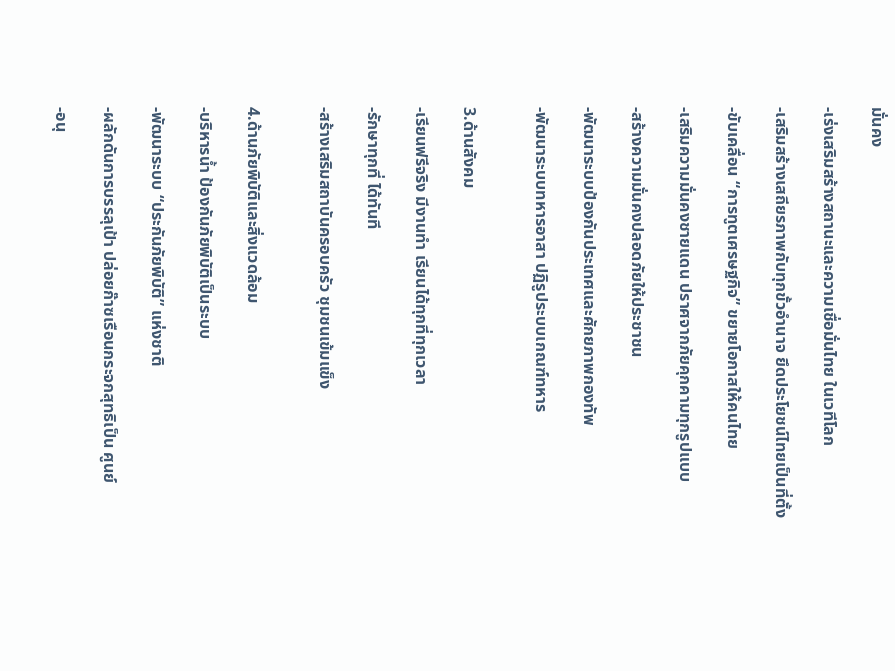มั่นคง

-เร่งเสริมสร้างสถานะและความเชื่อมั่นไทย ในเวทีโลก

-เสริมสร้างเสถียรภาพกับทุกขั้วอำนาจ ยึดประโยชน์ไทยเป็นที่ตั้ง

-ขับเคลื่อน “การทูตเศรษฐกิจ” ขยายโอกาสให้คนไทย

-เสริมความมั่นคงชายแดน ปราศจากภัยคุกคามทุกรูปแบบ

-สร้างความมั่นคงปลอดภัยให้ประชาชน

-พัฒนาระบบป้องกันประเทศและศักยภาพกองทัพ

-พัฒนาระบบทหารอาสา ปฏิรูประบบเกณฑ์ทหาร


3.ด้านสังคม

-เรียนฟรีจริง มีงานทำ เรียนได้ทุกที่ทุกเวลา

-รักษาทุกที่ ได้ทันที

-สร้างเสริมสถาบันครอบครัว ชุมชนเข้มแข็ง


4.ด้านภัยพิบัติและสิ่งแวดล้อม

-บริหารน้ำ ป้องกันภัยพิบัติเป็นระบบ

-พัฒนาระบบ “ประกันภัยพิบัติ” แห่งชาติ

-ผลักดันการบรรลุเป้า ปล่อยก๊าซเรือนกระจกสุทธิเป็น ศูนย์

-อนุ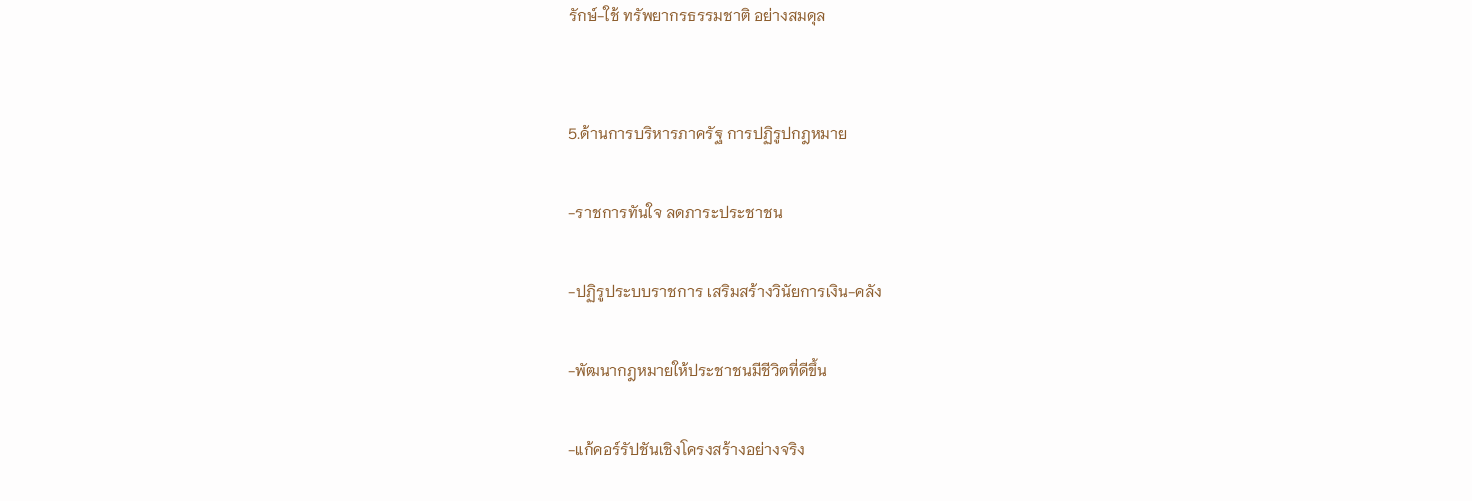รักษ์-ใช้ ทรัพยากรธรรมชาติ อย่างสมดุล


5.ด้านการบริหารภาครัฐ การปฏิรูปกฎหมาย

-ราชการทันใจ ลดภาระประชาชน

-ปฏิรูประบบราชการ เสริมสร้างวินัยการเงิน-คลัง

-พัฒนากฎหมายให้ประชาชนมีชีวิตที่ดีขึ้น

-แก้คอร์รัปชันเชิงโครงสร้างอย่างจริง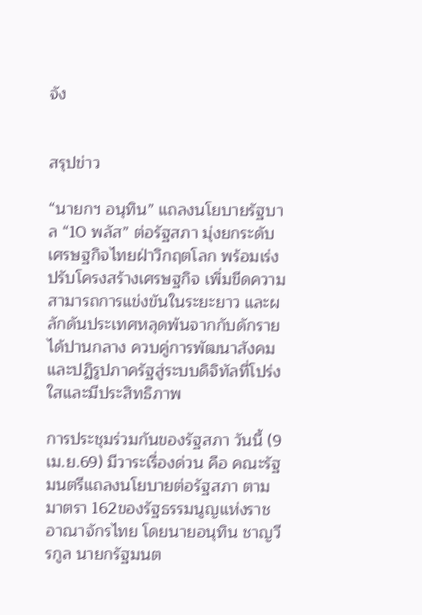จัง


สรุปข่าว

“นายกฯ อนุทิน” แถลงนโยบายรัฐบาล “10 พลัส” ต่อรัฐสภา มุ่งยกระดับเศรษฐกิจไทยฝ่าวิกฤตโลก พร้อมเร่งปรับโครงสร้างเศรษฐกิจ เพิ่มขีดความสามารถการแข่งขันในระยะยาว และผลักดันประเทศหลุดพ้นจากกับดักรายได้ปานกลาง ควบคู่การพัฒนาสังคมและปฏิรูปภาครัฐสู่ระบบดิจิทัลที่โปร่งใสและมีประสิทธิภาพ

การประชุมร่วมกันของรัฐสภา วันนี้ (9 เม.ย.69) มีวาระเรื่องด่วน คือ คณะรัฐมนตรีแถลงนโยบายต่อรัฐสภา ตามมาตรา 162ของรัฐธรรมนูญแห่งราชอาณาจักรไทย โดยนายอนุทิน ชาญวีรกูล นายกรัฐมนต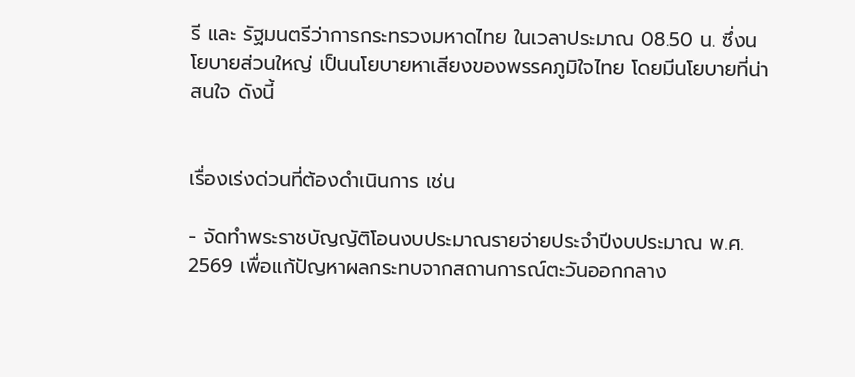รี และ รัฐมนตรีว่าการกระทรวงมหาดไทย ในเวลาประมาณ 08.50 น. ซึ่งนโยบายส่วนใหญ่ เป็นนโยบายหาเสียงของพรรคภูมิใจไทย โดยมีนโยบายที่น่าสนใจ ดังนี้


เรื่องเร่งด่วนที่ต้องดำเนินการ เช่น

- จัดทำพระราชบัญญัติโอนงบประมาณรายจ่ายประจำปีงบประมาณ พ.ศ. 2569 เพื่อแก้ปัญหาผลกระทบจากสถานการณ์ตะวันออกกลาง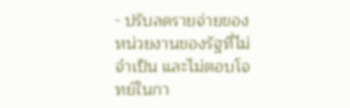- ปรับลดรายจ่ายของหน่วยงานของรัฐที่ไม่จำเป็น และไม่ตอบโจทย์ในกา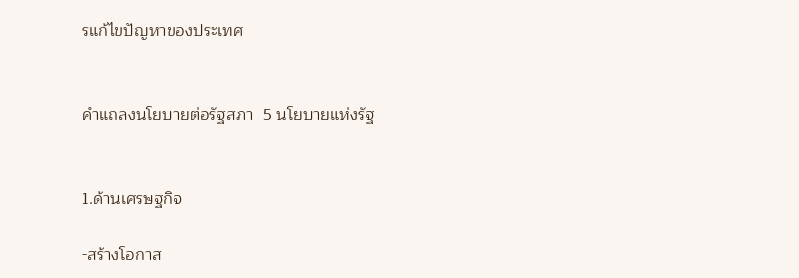รแก้ไขปัญหาของประเทศ


คำแถลงนโยบายต่อรัฐสภา  5 นโยบายแห่งรัฐ


1.ด้านเศรษฐกิจ

-สร้างโอกาส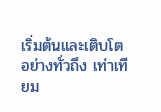เริ่มต้นและเติบโต อย่างทั่วถึง เท่าเทียม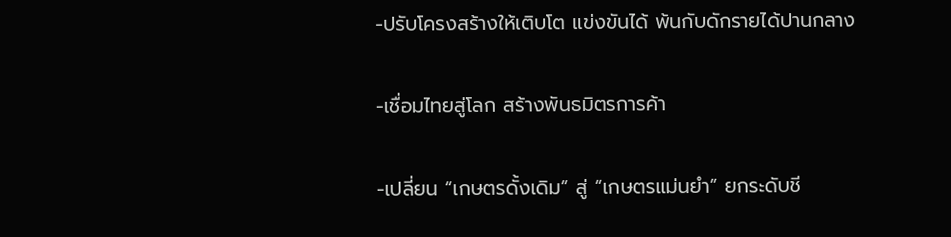-ปรับโครงสร้างให้เติบโต แข่งขันได้ พ้นกับดักรายได้ปานกลาง

-เชื่อมไทยสู่โลก สร้างพันธมิตรการค้า

-เปลี่ยน “เกษตรดั้งเดิม” สู่ “เกษตรแม่นยำ” ยกระดับชี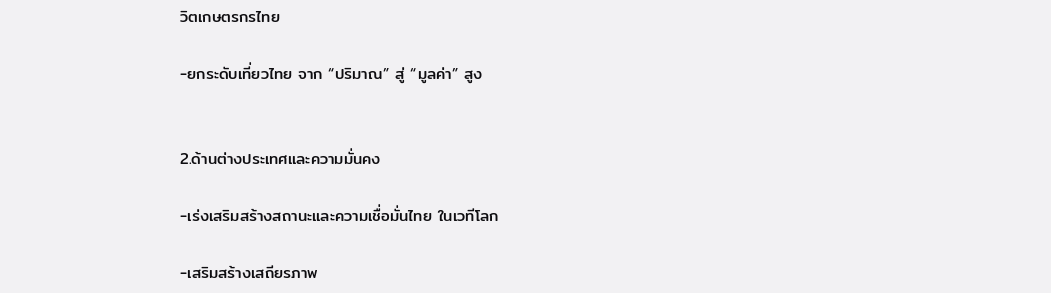วิตเกษตรกรไทย

-ยกระดับเที่ยวไทย จาก “ปริมาณ” สู่ “มูลค่า” สูง


2.ด้านต่างประเทศและความมั่นคง

-เร่งเสริมสร้างสถานะและความเชื่อมั่นไทย ในเวทีโลก

-เสริมสร้างเสถียรภาพ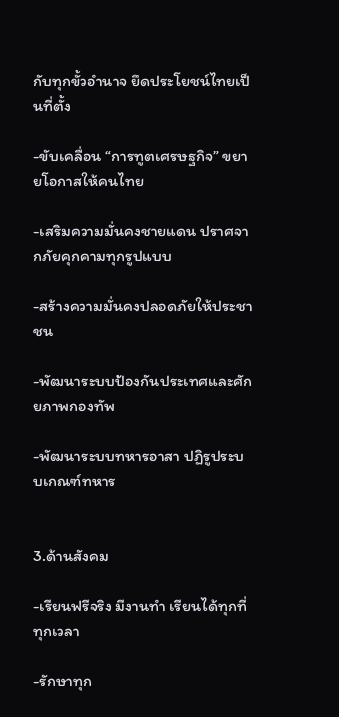กับทุกขั้วอำนาจ ยึดประโยชน์ไทยเป็นที่ตั้ง

-ขับเคลื่อน “การทูตเศรษฐกิจ” ขยายโอกาสให้คนไทย

-เสริมความมั่นคงชายแดน ปราศจากภัยคุกคามทุกรูปแบบ

-สร้างความมั่นคงปลอดภัยให้ประชาชน

-พัฒนาระบบป้องกันประเทศและศักยภาพกองทัพ

-พัฒนาระบบทหารอาสา ปฏิรูประบบเกณฑ์ทหาร


3.ด้านสังคม

-เรียนฟรีจริง มีงานทำ เรียนได้ทุกที่ทุกเวลา

-รักษาทุก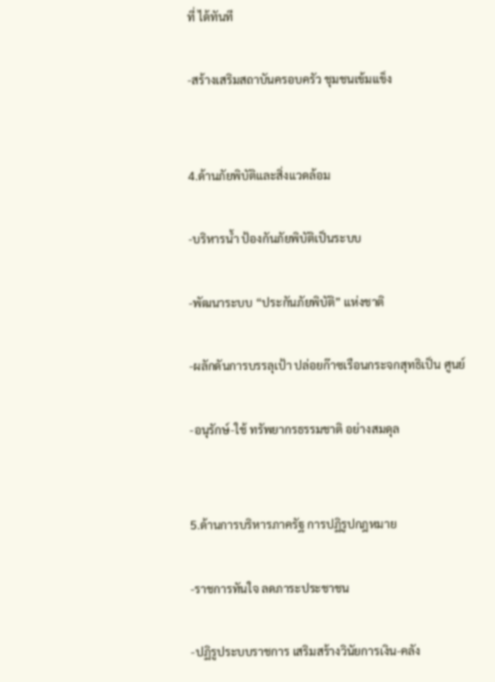ที่ ได้ทันที

-สร้างเสริมสถาบันครอบครัว ชุมชนเข้มแข็ง


4.ด้านภัยพิบัติและสิ่งแวดล้อม

-บริหารน้ำ ป้องกันภัยพิบัติเป็นระบบ

-พัฒนาระบบ “ประกันภัยพิบัติ” แห่งชาติ

-ผลักดันการบรรลุเป้า ปล่อยก๊าซเรือนกระจกสุทธิเป็น ศูนย์

-อนุรักษ์-ใช้ ทรัพยากรธรรมชาติ อย่างสมดุล


5.ด้านการบริหารภาครัฐ การปฏิรูปกฎหมาย

-ราชการทันใจ ลดภาระประชาชน

-ปฏิรูประบบราชการ เสริมสร้างวินัยการเงิน-คลัง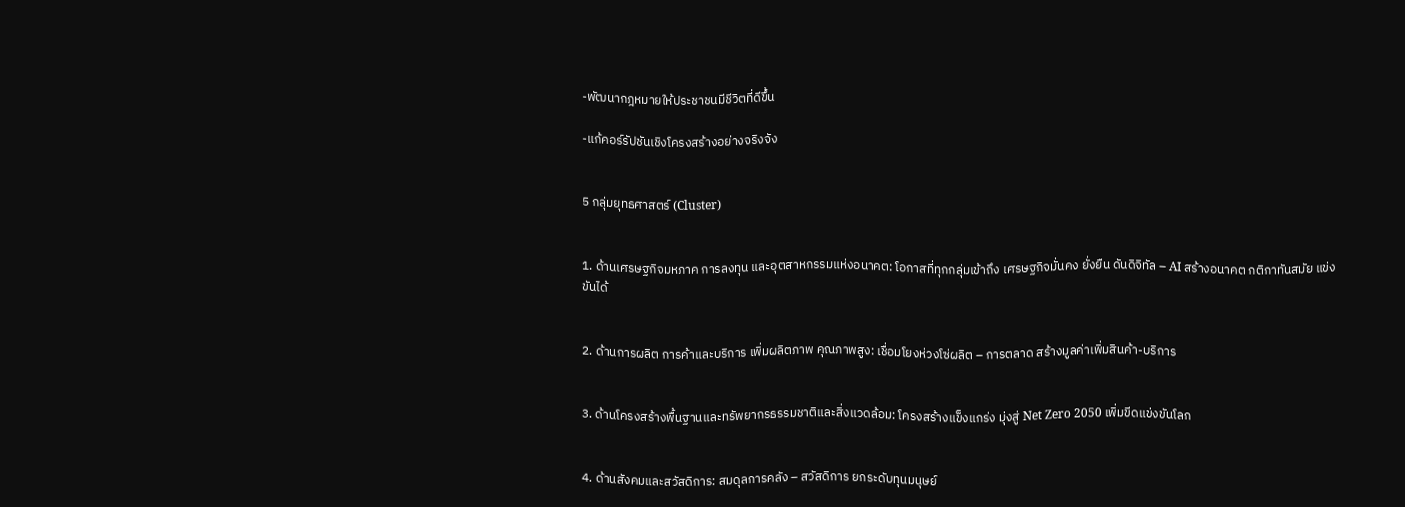-พัฒนากฎหมายให้ประชาชนมีชีวิตที่ดีขึ้น

-แก้คอร์รัปชันเชิงโครงสร้างอย่างจริงจัง


5 กลุ่มยุทธศาสตร์ (Cluster)


1. ด้านเศรษฐกิจมหภาค การลงทุน และอุตสาหกรรมแห่งอนาคต: โอกาสที่ทุกกลุ่มเข้าถึง เศรษฐกิจมั่นคง ยั่งยืน ดันดิจิทัล – AI สร้างอนาคต กติกาทันสมัย แข่งขันได้


2. ด้านการผลิต การค้าและบริการ เพิ่มผลิตภาพ คุณภาพสูง: เชื่อมโยงห่วงโซ่ผลิต – การตลาด สร้างมูลค่าเพิ่มสินค้า-บริการ


3. ด้านโครงสร้างพื้นฐานและทรัพยากรธรรมชาติและสิ่งแวดล้อม: โครงสร้างแข็งแกร่ง มุ่งสู่ Net Zero 2050 เพิ่มขีดแข่งขันโลก


4. ด้านสังคมและสวัสดิการ: สมดุลการคลัง – สวัสดิการ ยกระดับทุนมนุษย์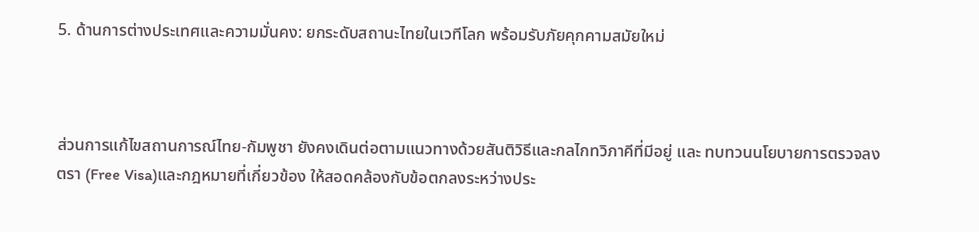5. ด้านการต่างประเทศและความมั่นคง: ยกระดับสถานะไทยในเวทีโลก พร้อมรับภัยคุกคามสมัยใหม่



ส่วนการแก้ไขสถานการณ์ไทย-กัมพูชา ยังคงเดินต่อตามแนวทางด้วยสันติวิธีและกลไกทวิภาคีที่มีอยู่ และ ทบทวนนโยบายการตรวจลงตรา (Free Visa)และกฎหมายที่เกี่ยวข้อง ให้สอดคล้องกับข้อตกลงระหว่างประ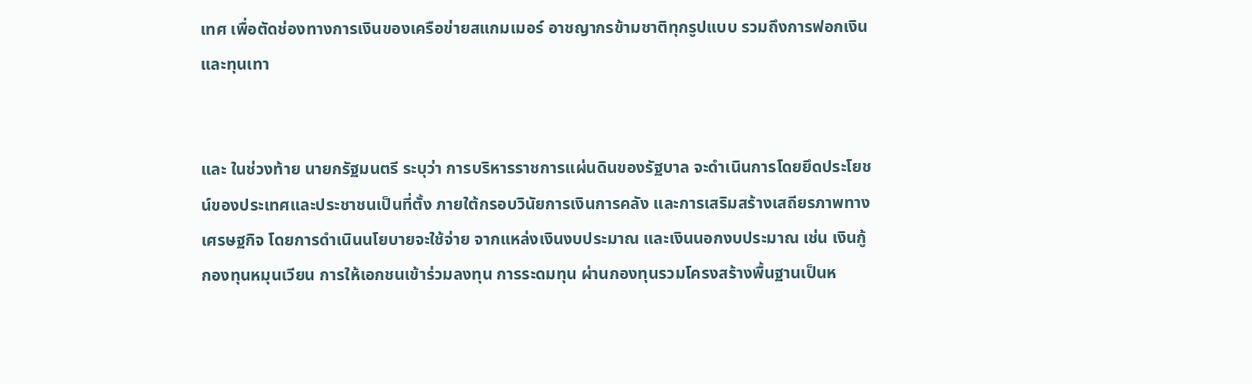เทศ เพื่อตัดช่องทางการเงินของเครือข่ายสแกมเมอร์ อาชญากรข้ามชาติทุกรูปแบบ รวมถึงการฟอกเงินและทุนเทา


และ ในช่วงท้าย นายกรัฐมนตรี ระบุว่า การบริหารราชการแผ่นดินของรัฐบาล จะดำเนินการโดยยึดประโยชน์ของประเทศและประชาชนเป็นที่ตั้ง ภายใต้กรอบวินัยการเงินการคลัง และการเสริมสร้างเสถียรภาพทางเศรษฐกิจ โดยการดำเนินนโยบายจะใช้จ่าย จากแหล่งเงินงบประมาณ และเงินนอกงบประมาณ เช่น เงินกู้กองทุนหมุนเวียน การให้เอกชนเข้าร่วมลงทุน การระดมทุน ผ่านกองทุนรวมโครงสร้างพื้นฐานเป็นห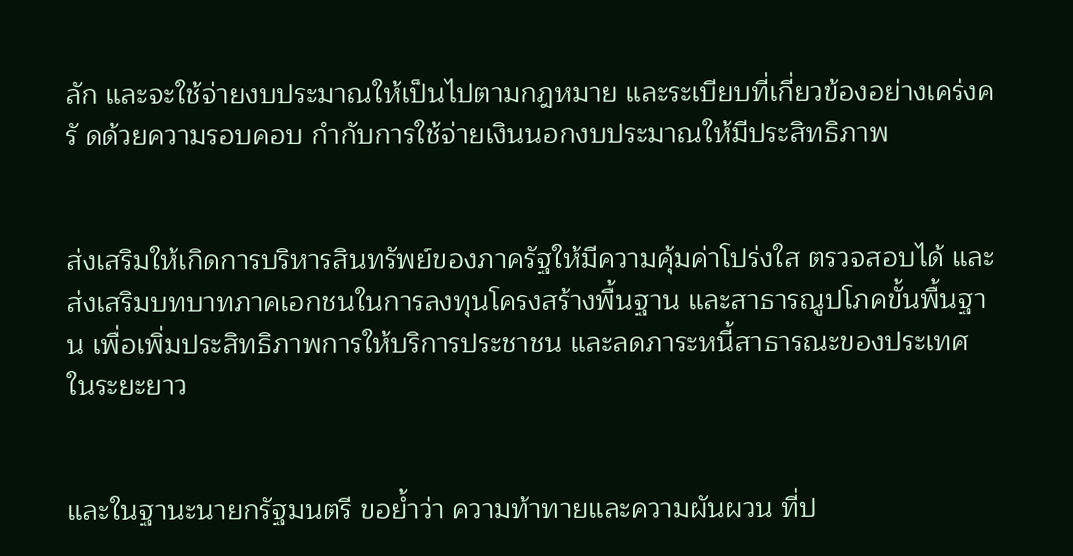ลัก และจะใช้จ่ายงบประมาณให้เป็นไปตามกฎหมาย และระเบียบที่เกี่ยวข้องอย่างเคร่งครั ดด้วยความรอบคอบ กำกับการใช้จ่ายเงินนอกงบประมาณให้มีประสิทธิภาพ


ส่งเสริมให้เกิดการบริหารสินทรัพย์ของภาครัฐให้มีความคุ้มค่าโปร่งใส ตรวจสอบได้ และส่งเสริมบทบาทภาคเอกชนในการลงทุนโครงสร้างพื้นฐาน และสาธารณูปโภคขั้นพื้นฐาน เพื่อเพิ่มประสิทธิภาพการให้บริการประชาชน และลดภาระหนี้สาธารณะของประเทศในระยะยาว


และในฐานะนายกรัฐมนตรี ขอย้ำว่า ความท้าทายและความผันผวน ที่ป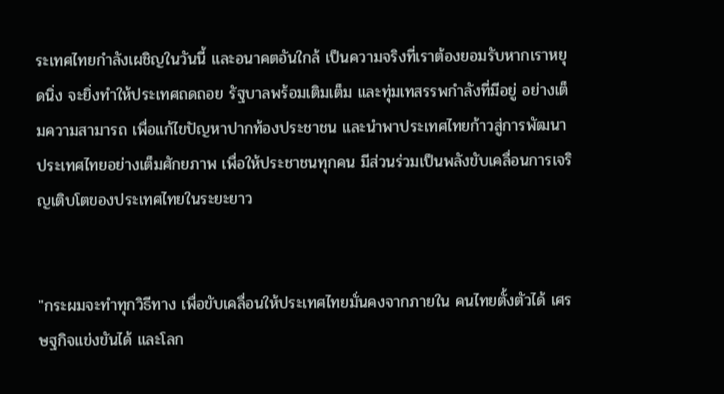ระเทศไทยกำลังเผชิญในวันนี้ และอนาคตอันใกล้ เป็นความจริงที่เราต้องยอมรับหากเราหยุดนิ่ง จะยิ่งทำให้ประเทศถดถอย รัฐบาลพร้อมเติมเต็ม และทุ่มเทสรรพกำลังที่มีอยู่ อย่างเต็มความสามารถ เพื่อแก้ไขปัญหาปากท้องประชาชน และนำพาประเทศไทยก้าวสู่การพัฒนาประเทศไทยอย่างเต็มศักยภาพ เพื่อให้ประชาชนทุกคน มีส่วนร่วมเป็นพลังขับเคลื่อนการเจริญเติบโตของประเทศไทยในระยะยาว


"กระผมจะทำทุกวิธีทาง เพื่อขับเคลื่อนให้ประเทศไทยมั่นคงจากภายใน คนไทยตั้งตัวได้ เศรษฐกิจแข่งขันได้ และโลก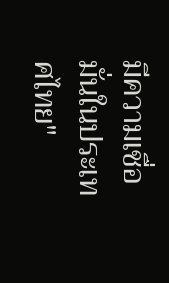มีความเชื่อมั่นในประเทศไทย"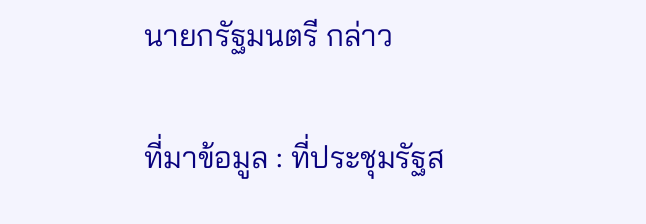นายกรัฐมนตรี กล่าว

ที่มาข้อมูล : ที่ประชุมรัฐส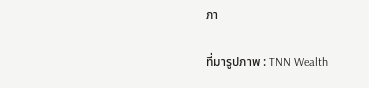ภา

ที่มารูปภาพ : TNN Wealth